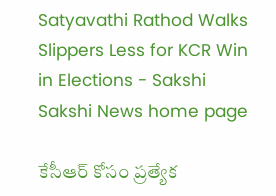Satyavathi Rathod Walks Slippers Less for KCR Win in Elections - Sakshi
Sakshi News home page

కేసీఆర్‌ కోసం ప్రత్యేక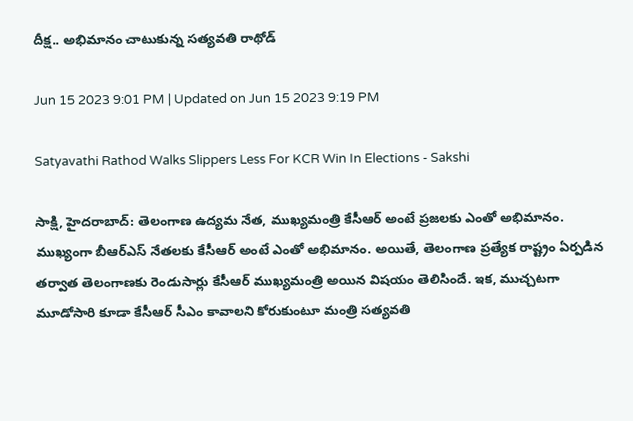దీక్ష.. అభిమానం చాటుకున్న సత్యవతి రాథోడ్‌

Jun 15 2023 9:01 PM | Updated on Jun 15 2023 9:19 PM

Satyavathi Rathod Walks Slippers Less For KCR Win In Elections - Sakshi

సాక్షి, హైదరాబాద్‌: తెలంగాణ ఉద్యమ నేత, ముఖ్యమంత్రి కేసీఆర్‌ అంటే ప్రజలకు ఎంతో అభిమానం. ముఖ్యంగా బీఆర్‌ఎస్‌ నేతలకు కేసీఆర్‌ అంటే ఎంతో అభిమానం. అయితే, తెలంగాణ ప్రత్యేక రాష్ట్రం ఏర్పడిన తర్వాత తెలంగాణకు రెండుసార్లు కేసీఆర్‌ ముఖ్యమంత్రి అయిన విషయం తెలిసిందే. ఇక, ముచ్చటగా మూడోసారి కూడా కేసీఆర్‌ సీఎం కావాలని కోరుకుంటూ మంత్రి సత్యవతి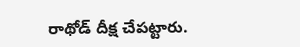రాథోడ్ దీక్ష చేపట్టారు.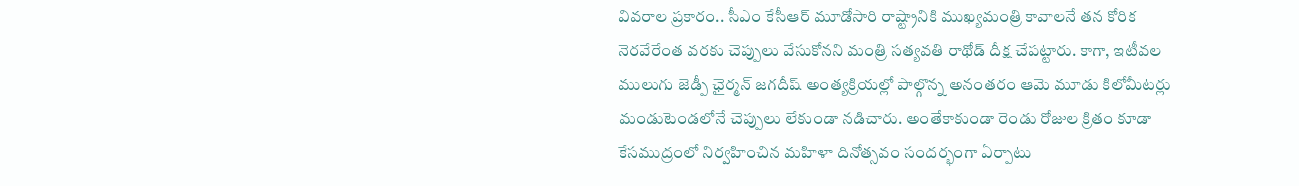వివరాల ప్రకారం.. సీఎం కేసీఆర్ మూడోసారి రాష్ట్రానికి ముఖ్యమంత్రి కావాలనే తన కోరిక నెరవేరేంత వరకు చెప్పులు వేసుకోనని మంత్రి సత్యవతి రాథోడ్ దీక్ష చేపట్టారు. కాగా, ఇటీవల ములుగు జెడ్పీ ఛైర్మన్ జగదీష్ అంత్యక్రియల్లో పాల్గొన్న అనంతరం ఆమె మూడు కిలోమీటర్లు మండుటెండలోనే చెప్పులు లేకుండా నడిచారు. అంతేకాకుండా రెండు రోజుల క్రితం కూడా కేసముద్రంలో నిర్వహించిన మహిళా దినోత్సవం సందర్భంగా ఏర్పాటు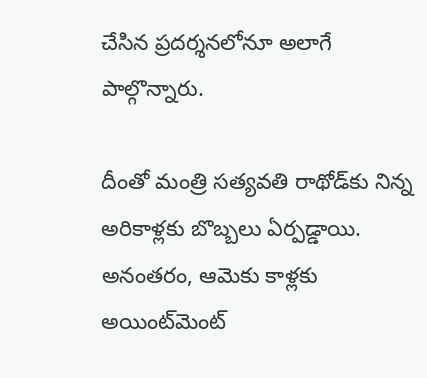చేసిన ప్రదర్శనలోనూ అలాగే పాల్గొన్నారు.

దీంతో మంత్రి సత్యవతి రాథోడ్‌కు నిన్న అరికాళ్లకు బొబ్బలు ఏర్పడ్డాయి. అనంతరం, ఆమెకు కాళ్లకు అయింట్‌మెంట్‌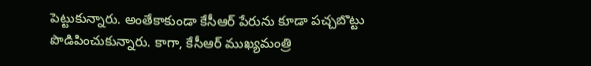పెట్టుకున్నారు. అంతేకాకుండా కేసీఆర్‌ పేరును కూడా పచ్చబొట్టు పొడిపించుకున్నారు. కాగా, కేసీఆర్‌ ముఖ్యమంత్రి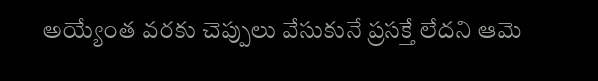అ‍య్యేంత వరకు చెప్పులు వేసుకునే ప్రసక్తే లేదని ఆమె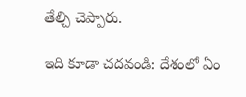తేల్చి చెప్పారు.

ఇది కూడా చదవండి: దేశంలో ఏం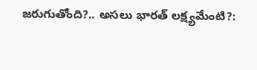జరుగుతోంది?.. అసలు భారత్‌ లక్ష్యమేంటి?: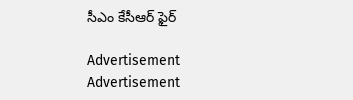సీఎం కేసీఆర్‌ ఫైర్‌

Advertisement
Advertisement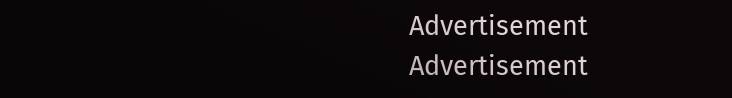Advertisement
Advertisement